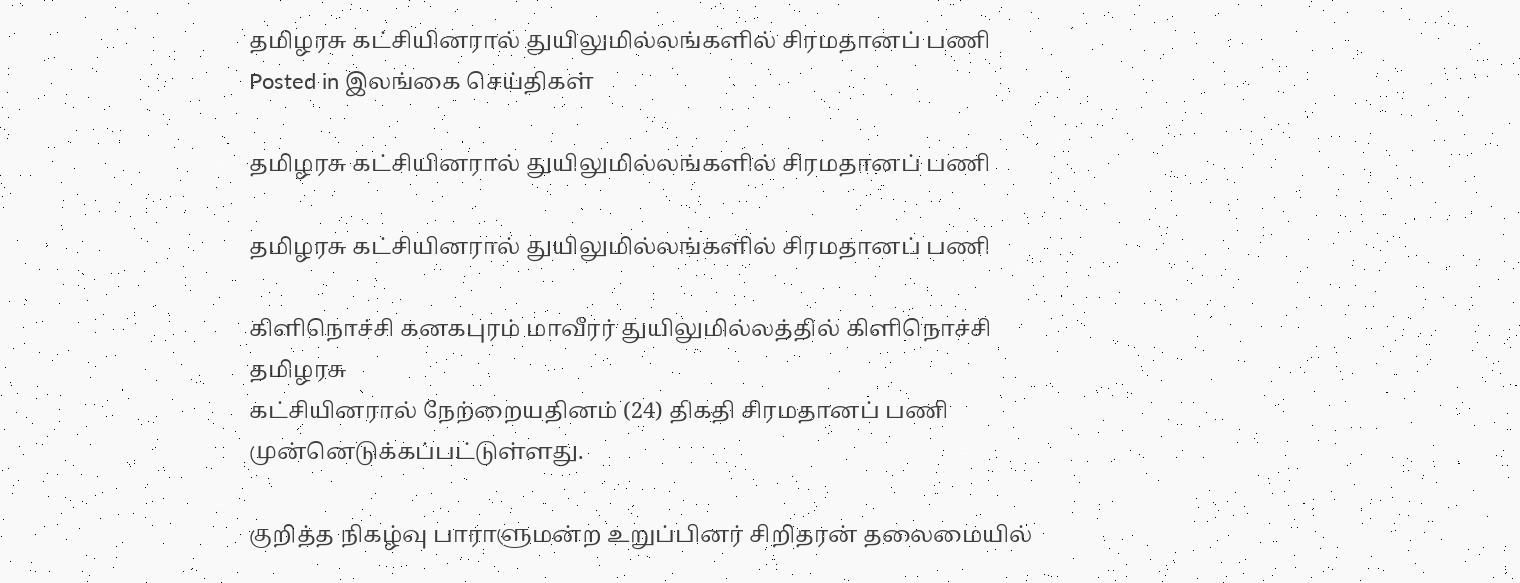தமிழரசு கட்சியினரால் துயிலுமில்லங்களில் சிரமதானப் பணி
Posted in இலங்கை செய்திகள்

தமிழரசு கட்சியினரால் துயிலுமில்லங்களில் சிரமதானப் பணி

தமிழரசு கட்சியினரால் துயிலுமில்லங்களில் சிரமதானப் பணி

கிளிநொச்சி கனகபுரம் மாவீரர் துயிலுமில்லத்தில் கிளிநொச்சி தமிழரசு
கட்சியினரால் நேற்றையதினம் (24) திகதி சிரமதானப் பணி முன்னெடுக்கப்பட்டுள்ளது.

குறித்த நிகழ்வு பாராளுமன்ற உறுப்பினர் சிறிதரன் தலைமையில்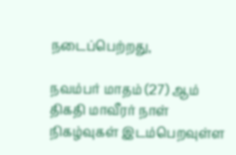நடைப்பெற்றது,

நவம்பர் மாதம் (27) ஆம் திகதி மாவீரர் நாள் நிகழ்வுகள் இடம்பெறவுள்ள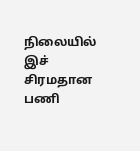நிலையில் இச் சிரமதான பணி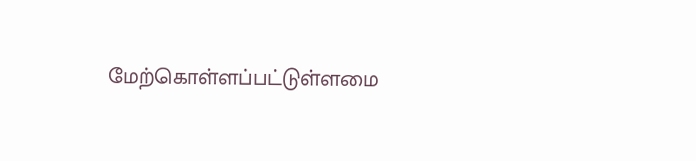மேற்கொள்ளப்பட்டுள்ளமை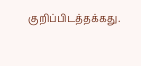குறிப்பிடத்தக்கது.